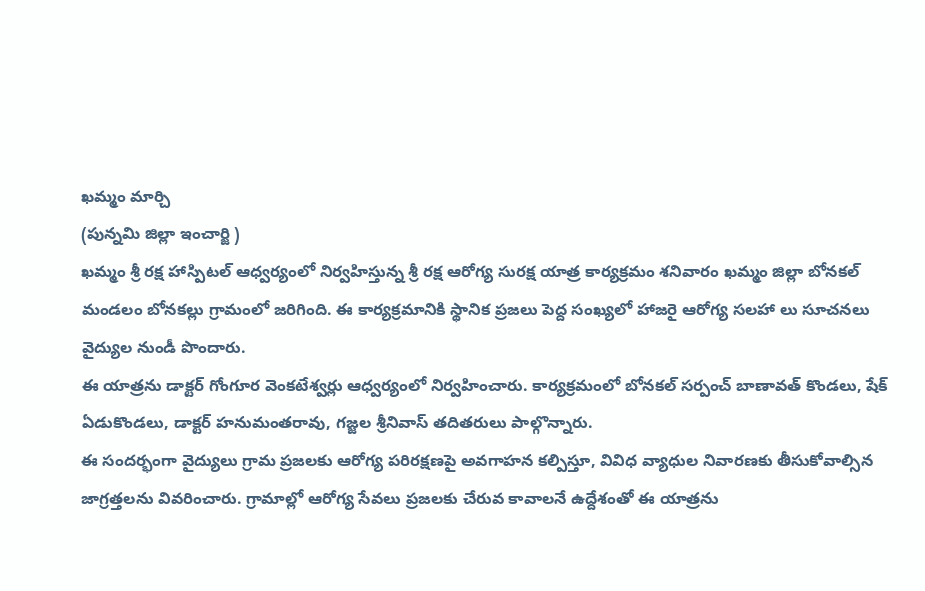ఖమ్మం మార్చి
(పున్నమి జిల్లా ఇంచార్జి )
ఖమ్మం శ్రీ రక్ష హాస్పిటల్ ఆధ్వర్యంలో నిర్వహిస్తున్న శ్రీ రక్ష ఆరోగ్య సురక్ష యాత్ర కార్యక్రమం శనివారం ఖమ్మం జిల్లా బోనకల్ మండలం బోనకల్లు గ్రామంలో జరిగింది. ఈ కార్యక్రమానికి స్థానిక ప్రజలు పెద్ద సంఖ్యలో హాజరై ఆరోగ్య సలహా లు సూచనలు వైద్యుల నుండీ పొందారు.
ఈ యాత్రను డాక్టర్ గోంగూర వెంకటేశ్వర్లు ఆధ్వర్యంలో నిర్వహించారు. కార్యక్రమంలో బోనకల్ సర్పంచ్ బాణావత్ కొండలు, షేక్ ఏడుకొండలు, డాక్టర్ హనుమంతరావు, గజ్జల శ్రీనివాస్ తదితరులు పాల్గొన్నారు.
ఈ సందర్భంగా వైద్యులు గ్రామ ప్రజలకు ఆరోగ్య పరిరక్షణపై అవగాహన కల్పిస్తూ, వివిధ వ్యాధుల నివారణకు తీసుకోవాల్సిన జాగ్రత్తలను వివరించారు. గ్రామాల్లో ఆరోగ్య సేవలు ప్రజలకు చేరువ కావాలనే ఉద్దేశంతో ఈ యాత్రను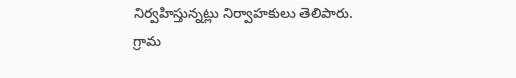నిర్వహిస్తున్నట్లు నిర్వాహకులు తెలిపారు.
గ్రామ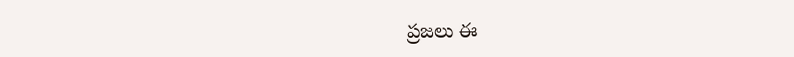ప్రజలు ఈ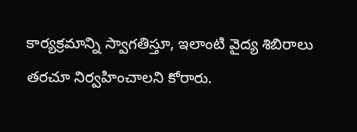కార్యక్రమాన్ని స్వాగతిస్తూ, ఇలాంటి వైద్య శిబిరాలు తరచూ నిర్వహించాలని కోరారు.